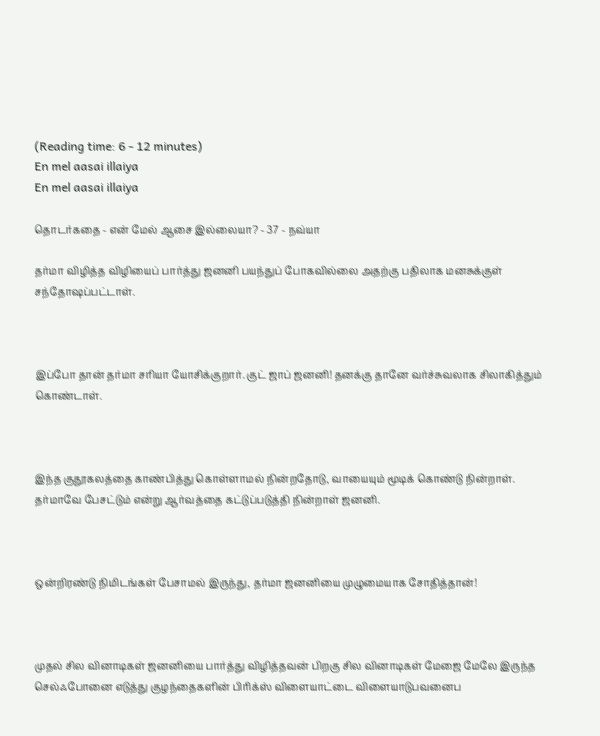(Reading time: 6 - 12 minutes)
En mel aasai illaiya
En mel aasai illaiya

தொடர்கதை - என் மேல் ஆசை இல்லையா? - 37 - நவ்யா

தர்மா விழித்த விழியைப் பார்த்து ஜனனி பயந்துப் போகவில்லை அதற்கு பதிலாக மனசுக்குள் சந்தோஷப்பட்டாள்.



இப்போ தான் தர்மா சரியா யோசிக்குறார். குட் ஜாப் ஜனனி! தனக்கு தானே வர்ச்சுவலாக சிலாகித்தும் கொண்டாள்.



இந்த குதூகலத்தை காண்பித்து கொள்ளாமல் நின்றதோடு, வாயையும் மூடிக் கொண்டு நின்றாள். தர்மாவே பேசட்டும் என்று ஆர்வத்தை கட்டுப்படுத்தி நின்றாள் ஜனனி.



ஒன்றிரண்டு நிமிடங்கள் பேசாமல் இருந்து, தர்மா ஜனனியை முழுமையாக சோதித்தான்!



முதல் சில வினாடிகள் ஜனனியை பார்த்து விழித்தவன் பிறகு சில வினாடிகள் மேஜை மேலே இருந்த செல்ஃபோனை எடுத்து குழந்தைகளின் பிரிக்ஸ் விளையாட்டை விளையாடுபவனைப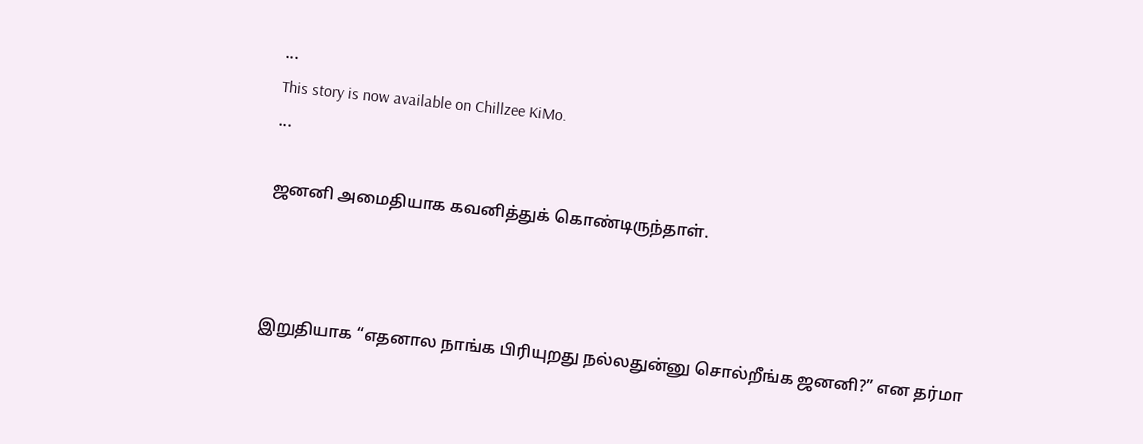...
This story is now available on Chillzee KiMo.
...

ஜனனி அமைதியாக கவனித்துக் கொண்டிருந்தாள்.



இறுதியாக “எதனால நாங்க பிரியுறது நல்லதுன்னு சொல்றீங்க ஜனனி?” என தர்மா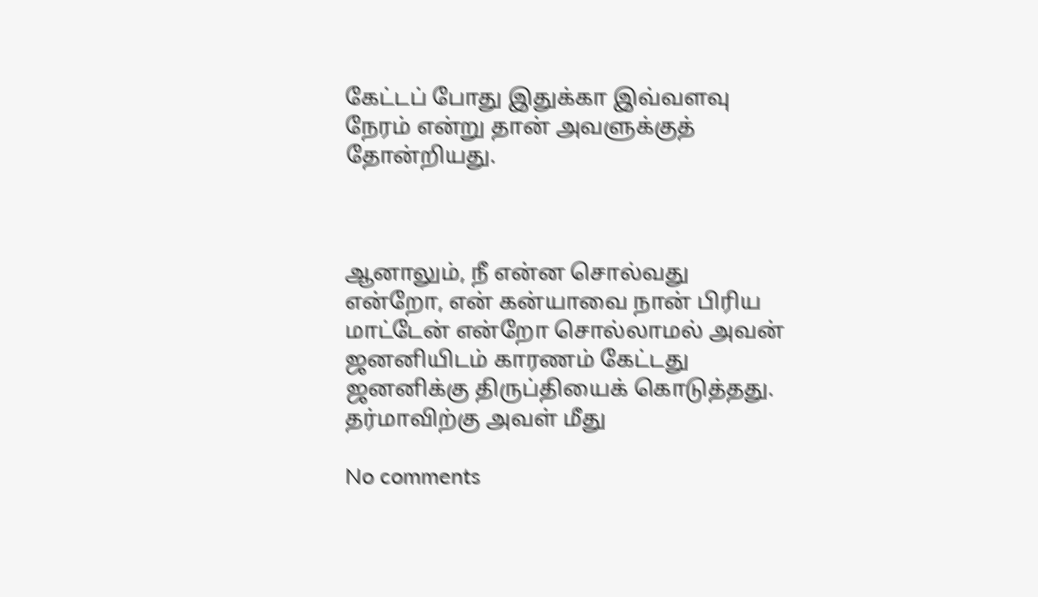கேட்டப் போது இதுக்கா இவ்வளவு நேரம் என்று தான் அவளுக்குத் தோன்றியது.



ஆனாலும், நீ என்ன சொல்வது என்றோ, என் கன்யாவை நான் பிரிய மாட்டேன் என்றோ சொல்லாமல் அவன் ஜனனியிடம் காரணம் கேட்டது ஜனனிக்கு திருப்தியைக் கொடுத்தது. தர்மாவிற்கு அவள் மீது

No comments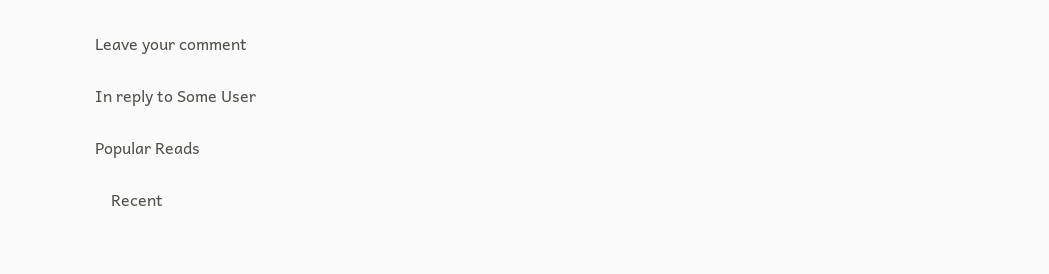Leave your comment

In reply to Some User

Popular Reads

    Recent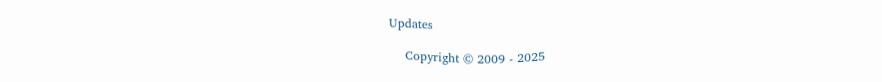Updates

    Copyright © 2009 - 2025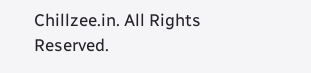Chillzee.in. All Rights Reserved.